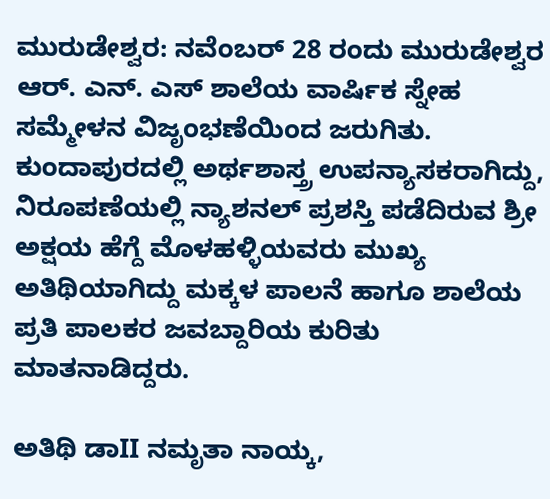ಮುರುಡೇಶ್ವರ: ನವೆಂಬರ್ 28 ರಂದು ಮುರುಡೇಶ್ವರ ಆರ್. ಎನ್. ಎಸ್ ಶಾಲೆಯ ವಾರ್ಷಿಕ ಸ್ನೇಹ ಸಮ್ಮೇಳನ ವಿಜೃಂಭಣೆಯಿಂದ ಜರುಗಿತು. ಕುಂದಾಪುರದಲ್ಲಿ ಅರ್ಥಶಾಸ್ತ್ರ ಉಪನ್ಯಾಸಕರಾಗಿದ್ದು, ನಿರೂಪಣೆಯಲ್ಲಿ ನ್ಯಾಶನಲ್ ಪ್ರಶಸ್ತಿ ಪಡೆದಿರುವ ಶ್ರೀ ಅಕ್ಷಯ ಹೆಗ್ದೆ ಮೊಳಹಳ್ಳಿಯವರು ಮುಖ್ಯ ಅತಿಥಿಯಾಗಿದ್ದು ಮಕ್ಕಳ ಪಾಲನೆ ಹಾಗೂ ಶಾಲೆಯ ಪ್ರತಿ ಪಾಲಕರ ಜವಬ್ದಾರಿಯ ಕುರಿತು ಮಾತನಾಡಿದ್ದರು.

ಅತಿಥಿ ಡಾII ನಮೃತಾ ನಾಯ್ಕ,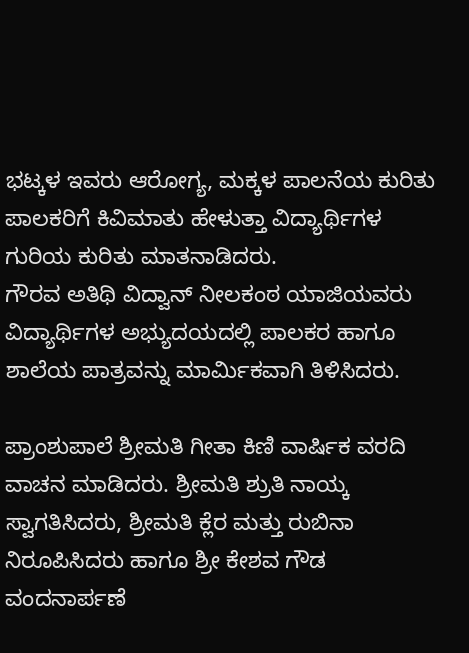ಭಟ್ಕಳ ಇವರು ಆರೋಗ್ಯ, ಮಕ್ಕಳ ಪಾಲನೆಯ ಕುರಿತು ಪಾಲಕರಿಗೆ ಕಿವಿಮಾತು ಹೇಳುತ್ತಾ ವಿದ್ಯಾರ್ಥಿಗಳ ಗುರಿಯ ಕುರಿತು ಮಾತನಾಡಿದರು.
ಗೌರವ ಅತಿಥಿ ವಿದ್ವಾನ್ ನೀಲಕಂಠ ಯಾಜಿಯವರು ವಿದ್ಯಾರ್ಥಿಗಳ ಅಭ್ಯುದಯದಲ್ಲಿ ಪಾಲಕರ ಹಾಗೂ ಶಾಲೆಯ ಪಾತ್ರವನ್ನು ಮಾರ್ಮಿಕವಾಗಿ ತಿಳಿಸಿದರು.

ಪ್ರಾಂಶುಪಾಲೆ ಶ್ರೀಮತಿ ಗೀತಾ ಕಿಣಿ ವಾರ್ಷಿಕ ವರದಿ ವಾಚನ ಮಾಡಿದರು. ಶ್ರೀಮತಿ ಶ್ರುತಿ ನಾಯ್ಕ ಸ್ವಾಗತಿಸಿದರು, ಶ್ರೀಮತಿ ಕ್ಲೆರ ಮತ್ತು ರುಬಿನಾ ನಿರೂಪಿಸಿದರು ಹಾಗೂ ಶ್ರೀ ಕೇಶವ ಗೌಡ ವಂದನಾರ್ಪಣೆ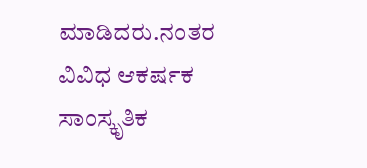ಮಾಡಿದರು.ನಂತರ ವಿವಿಧ ಆಕರ್ಷಕ ಸಾಂಸ್ಕೃತಿಕ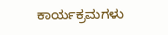ಕಾರ್ಯಕ್ರಮಗಳು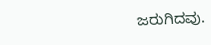ಜರುಗಿದವು.